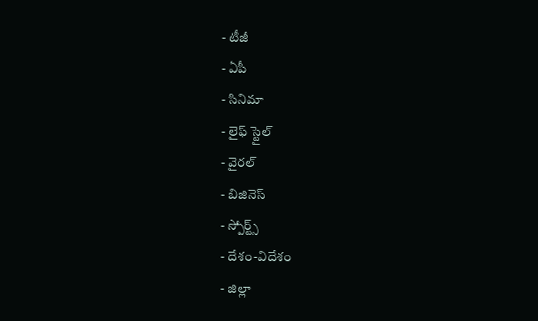- టీజీ
- ఏపీ
- సినిమా
- లైఫ్ స్టైల్
- వైరల్
- బిజినెస్
- స్పోర్ట్స్
- దేశం-విదేశం
- జిల్లా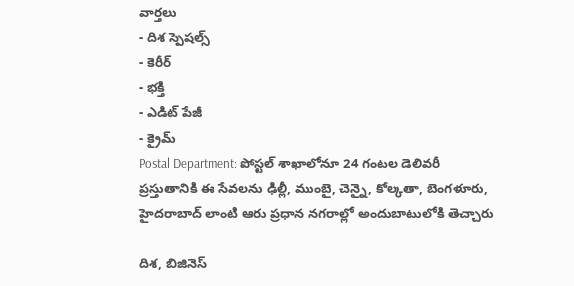వార్తలు
- దిశ స్పెషల్స్
- కెరీర్
- భక్తి
- ఎడిట్ పేజీ
- క్రైమ్
Postal Department: పోస్టల్ శాఖాలోనూ 24 గంటల డెలివరీ
ప్రస్తుతానికి ఈ సేవలను ఢిల్లీ, ముంబై, చెన్నై, కోల్కతా, బెంగళూరు, హైదరాబాద్ లాంటి ఆరు ప్రధాన నగరాల్లో అందుబాటులోకి తెచ్చారు

దిశ, బిజినెస్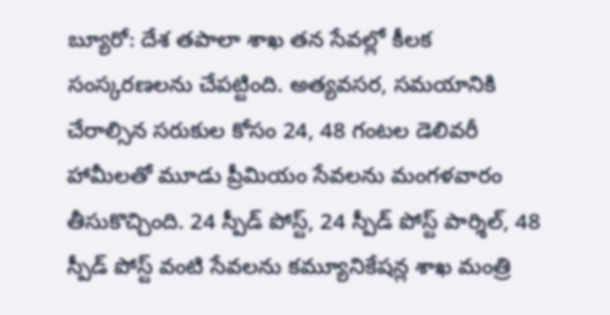బ్యూరో: దేశ తపాలా శాఖ తన సేవల్లో కీలక సంస్కరణలను చేపట్టింది. అత్యవసర, సమయానికి చేరాల్సిన సరుకుల కోసం 24, 48 గంటల డెలివరీ హామీలతో మూడు ప్రీమియం సేవలను మంగళవారం తీసుకొచ్చింది. 24 స్పీడ్ పోస్ట్, 24 స్పీడ్ పోస్ట్ పార్శిల్, 48 స్పీడ్ పోస్ట్ వంటి సేవలను కమ్యూనికేషన్ల శాఖ మంత్రి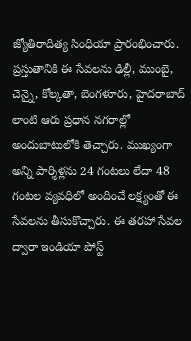జ్యోతిరాదిత్య సింధియా ప్రారంభించారు. ప్రస్తుతానికి ఈ సేవలను ఢిల్లీ, ముంబై, చెన్నై, కోల్కతా, బెంగళూరు, హైదరాబాద్ లాంటి ఆరు ప్రధాన నగరాల్లో అందుబాటులోకి తెచ్చారు. ముఖ్యంగా అన్ని పార్శిళ్లను 24 గంటలు లేదా 48 గంటల వ్యవధిలో అందించే లక్ష్యంతో ఈ సేవలను తీసుకొచ్చారు. ఈ తరహా సేవల ద్వారా ఇండియా పోస్ట్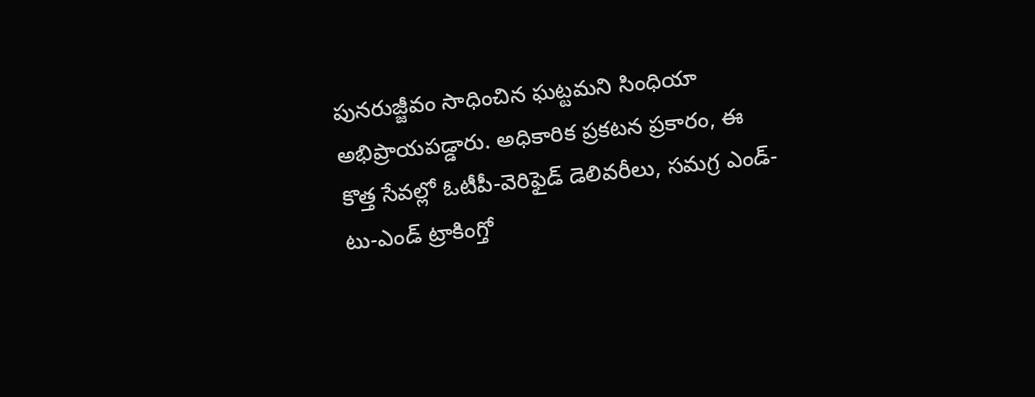పునరుజ్జీవం సాధించిన ఘట్టమని సింధియా అభిప్రాయపడ్డారు. అధికారిక ప్రకటన ప్రకారం, ఈ కొత్త సేవల్లో ఓటీపీ-వెరిఫైడ్ డెలివరీలు, సమగ్ర ఎండ్-టు-ఎండ్ ట్రాకింగ్తో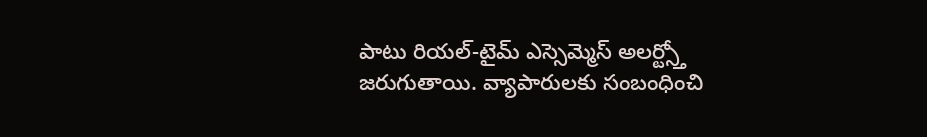పాటు రియల్-టైమ్ ఎస్సెమ్మెస్ అలర్ట్స్తో జరుగుతాయి. వ్యాపారులకు సంబంధించి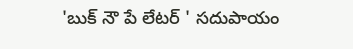'బుక్ నౌ పే లేటర్ ' సదుపాయం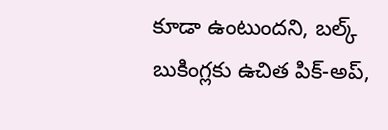కూడా ఉంటుందని, బల్క్ బుకింగ్లకు ఉచిత పిక్-అప్,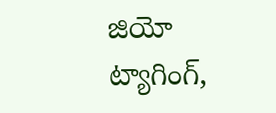జియో ట్యాగింగ్,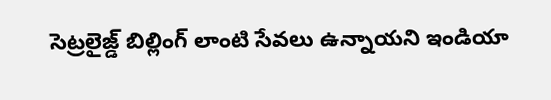సెట్రలైజ్డ్ బిల్లింగ్ లాంటి సేవలు ఉన్నాయని ఇండియా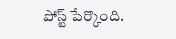పోస్ట్ పేర్కొంది.